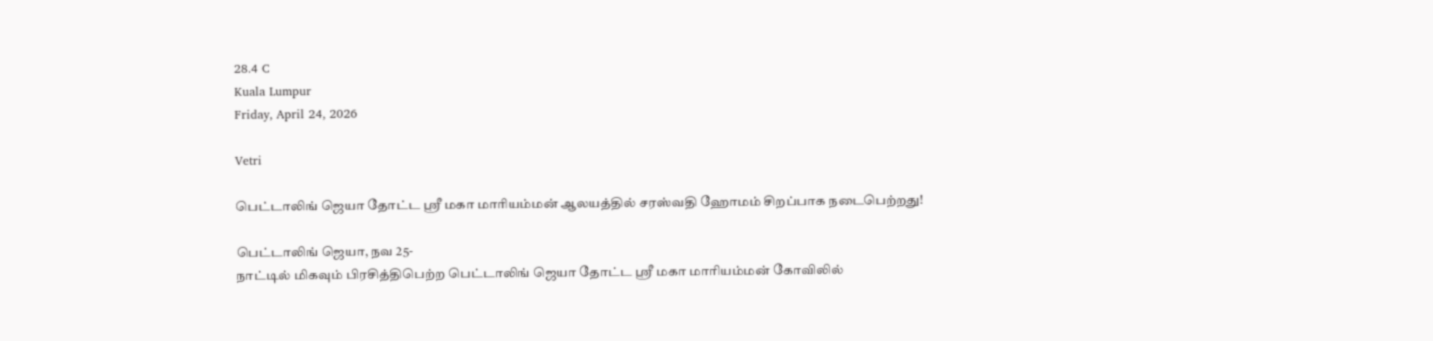28.4 C
Kuala Lumpur
Friday, April 24, 2026

Vetri

பெட்டாலிங் ஜெயா தோட்ட ஸ்ரீ மகா மாரியம்மன் ஆலயத்தில் சரஸ்வதி ஹோமம் சிறப்பாக நடைபெற்றது!

பெட்டாலிங் ஜெயா, நவ 25-
நாட்டில் மிகவும் பிரசித்திபெற்ற பெட்டாலிங் ஜெயா தோட்ட ஸ்ரீ மகா மாரியம்மன் கோவிலில்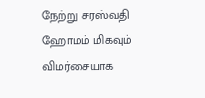நேற்று சரஸ்வதி ஹோமம் மிகவும் விமர்சையாக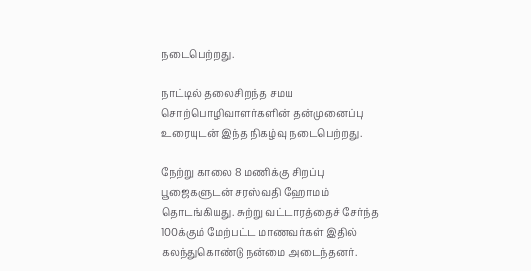நடைபெற்றது.

நாட்டில் தலைசிறந்த சமய சொற்பொழிவாளர்களின் தன்முனைப்பு உரையுடன் இந்த நிகழ்வு நடைபெற்றது.

நேற்று காலை 8 மணிக்கு சிறப்பு பூஜைகளுடன் சரஸ்வதி ஹோமம் தொடங்கியது. சுற்று வட்டாரத்தைச் சேர்ந்த 100க்கும் மேற்பட்ட மாணவர்கள் இதில் கலந்துகொண்டு நன்மை அடைந்தனர்.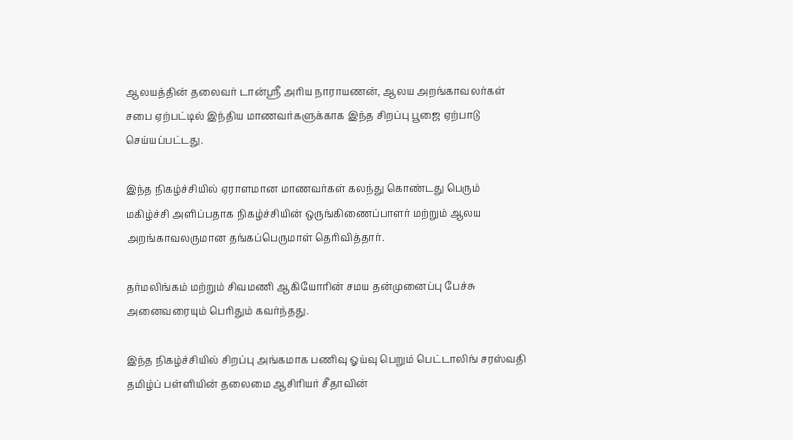ஆலயத்தின் தலைவர் டான்ஸ்ரீ அரிய நாராயணன், ஆலய அறங்காவலர்கள் சபை ஏற்பட்டில் இந்திய மாணவர்களுக்காக இந்த சிறப்பு பூஜை ஏற்பாடு செய்யப்பட்டது.

இந்த நிகழ்ச்சியில் ஏராளமான மாணவர்கள் கலந்து கொண்டது பெரும் மகிழ்ச்சி அளிப்பதாக நிகழ்ச்சியின் ஒருங்கிணைப்பாளர் மற்றும் ஆலய அறங்காவலருமான தங்கப்பெருமாள் தெரிவித்தார்.

தர்மலிங்கம் மற்றும் சிவமணி ஆகியோரின் சமய தன்முனைப்பு பேச்சு அனைவரையும் பெரிதும் கவர்ந்தது.

இந்த நிகழ்ச்சியில் சிறப்பு அங்கமாக பணிவு ஓய்வு பெறும் பெட்டாலிங் சரஸ்வதி தமிழ்ப் பள்ளியின் தலைமை ஆசிரியர் சீதாவின்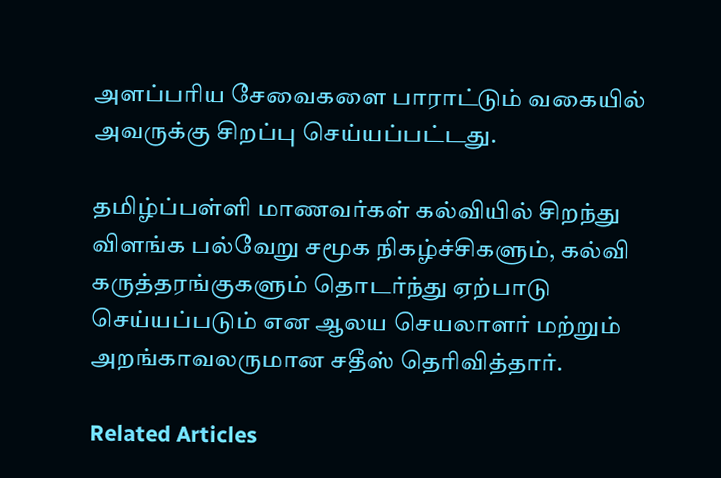அளப்பரிய சேவைகளை பாராட்டும் வகையில் அவருக்கு சிறப்பு செய்யப்பட்டது.

தமிழ்ப்பள்ளி மாணவர்கள் கல்வியில் சிறந்து விளங்க பல்வேறு சமூக நிகழ்ச்சிகளும், கல்வி கருத்தரங்குகளும் தொடர்ந்து ஏற்பாடு செய்யப்படும் என ஆலய செயலாளர் மற்றும் அறங்காவலருமான சதீஸ் தெரிவித்தார்.

Related Articles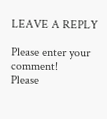LEAVE A REPLY

Please enter your comment!
Please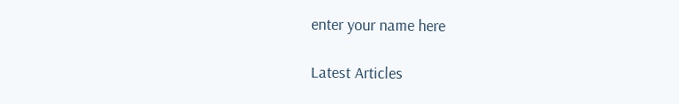enter your name here

Latest Articles